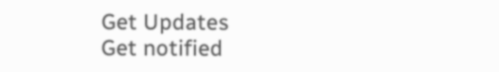Get Updates
Get notified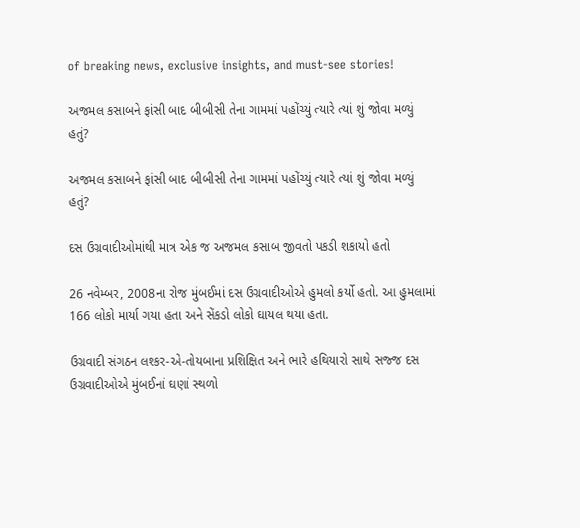of breaking news, exclusive insights, and must-see stories!

અજમલ કસાબને ફાંસી બાદ બીબીસી તેના ગામમાં પહોંચ્યું ત્યારે ત્યાં શું જોવા મળ્યું હતું?

અજમલ કસાબને ફાંસી બાદ બીબીસી તેના ગામમાં પહોંચ્યું ત્યારે ત્યાં શું જોવા મળ્યું હતું?

દસ ઉગ્રવાદીઓમાંથી માત્ર એક જ અજમલ કસાબ જીવતો પકડી શકાયો હતો

26 નવેમ્બર, 2008ના રોજ મુંબઈમાં દસ ઉગ્રવાદીઓએ હુમલો કર્યો હતો. આ હુમલામાં 166 લોકો માર્યા ગયા હતા અને સેંકડો લોકો ઘાયલ થયા હતા.

ઉગ્રવાદી સંગઠન લશ્કર-એ-તોયબાના પ્રશિક્ષિત અને ભારે હથિયારો સાથે સજ્જ દસ ઉગ્રવાદીઓએ મુંબઈનાં ઘણાં સ્થળો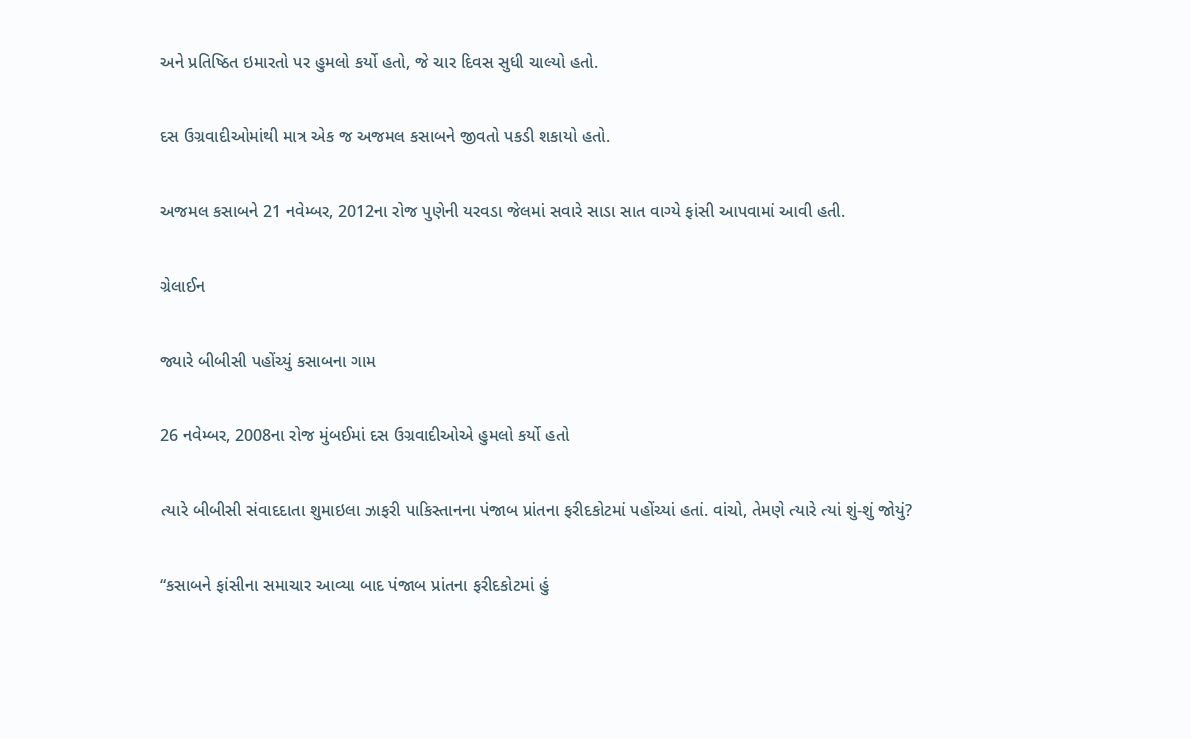અને પ્રતિષ્ઠિત ઇમારતો પર હુમલો કર્યો હતો, જે ચાર દિવસ સુધી ચાલ્યો હતો.

દસ ઉગ્રવાદીઓમાંથી માત્ર એક જ અજમલ કસાબને જીવતો પકડી શકાયો હતો.

અજમલ કસાબને 21 નવેમ્બર, 2012ના રોજ પુણેની યરવડા જેલમાં સવારે સાડા સાત વાગ્યે ફાંસી આપવામાં આવી હતી.

ગ્રેલાઈન

જ્યારે બીબીસી પહોંચ્યું કસાબના ગામ

26 નવેમ્બર, 2008ના રોજ મુંબઈમાં દસ ઉગ્રવાદીઓએ હુમલો કર્યો હતો

ત્યારે બીબીસી સંવાદદાતા શુમાઇલા ઝાફરી પાકિસ્તાનના પંજાબ પ્રાંતના ફરીદકોટમાં પહોંચ્યાં હતાં. વાંચો, તેમણે ત્યારે ત્યાં શું-શું જોયું?

“કસાબને ફાંસીના સમાચાર આવ્યા બાદ પંજાબ પ્રાંતના ફરીદકોટમાં હું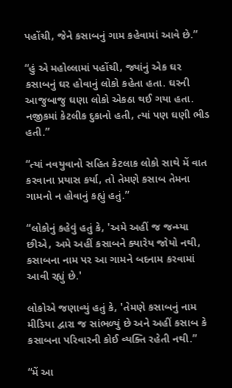પહોંચી, જેને કસાબનું ગામ કહેવામાં આવે છે.”

“હું એ મહોલ્લામાં પહોંચી, જ્યાંનું એક ઘર કસાબનું ઘર હોવાનું લોકો કહેતા હતા. ઘરની આજુબાજુ ઘણા લોકો એકઠા થઈ ગયા હતા. નજીકમાં કેટલીક દુકાનો હતી, ત્યાં પણ ઘણી ભીડ હતી.”

“ત્યાં નવયુવાનો સહિત કેટલાક લોકો સાથે મેં વાત કરવાના પ્રયાસ કર્યા, તો તેમણે કસાબ તેમના ગામનો ન હોવાનું કહ્યું હતું.”

“લોકોનું કહેવું હતું કે, 'અમે અહીં જ જન્મ્યા છીએ, અમે અહીં કસાબને ક્યારેય જોયો નથી, કસાબના નામ પર આ ગામને બદનામ કરવામાં આવી રહ્યું છે.'

લોકોએ જણાવ્યું હતું કે, 'તેમણે કસાબનું નામ મીડિયા દ્વારા જ સાંભળ્યું છે અને અહીં કસાબ કે કસાબના પરિવારની કોઈ વ્યક્તિ રહેતી નથી.”

“મેં આ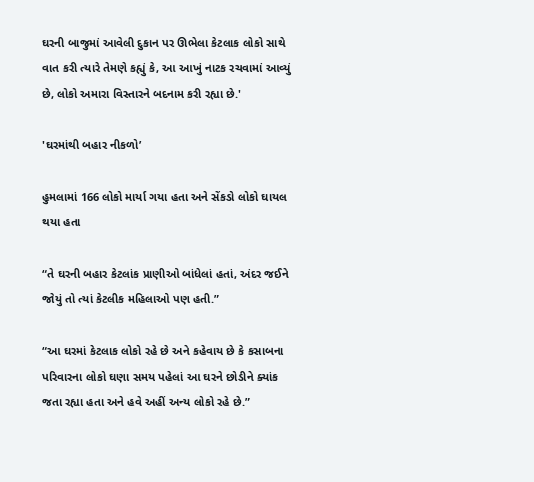ઘરની બાજુમાં આવેલી દુકાન પર ઊભેલા કેટલાક લોકો સાથે વાત કરી ત્યારે તેમણે કહ્યું કે, આ આખું નાટક રચવામાં આવ્યું છે, લોકો અમારા વિસ્તારને બદનામ કરી રહ્યા છે.'

'ઘરમાંથી બહાર નીકળો’

હુમલામાં 166 લોકો માર્યા ગયા હતા અને સેંકડો લોકો ઘાયલ થયા હતા

“તે ઘરની બહાર કેટલાંક પ્રાણીઓ બાંધેલાં હતાં, અંદર જઈને જોયું તો ત્યાં કેટલીક મહિલાઓ પણ હતી.”

“આ ઘરમાં કેટલાક લોકો રહે છે અને કહેવાય છે કે કસાબના પરિવારના લોકો ઘણા સમય પહેલાં આ ઘરને છોડીને ક્યાંક જતા રહ્યા હતા અને હવે અહીં અન્ય લોકો રહે છે.”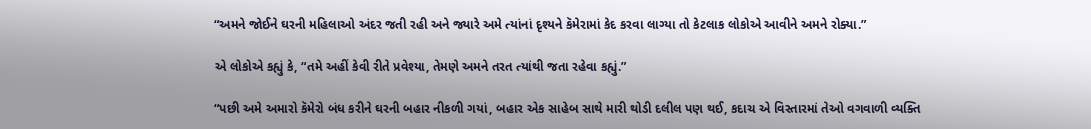“અમને જોઈને ઘરની મહિલાઓ અંદર જતી રહી અને જ્યારે અમે ત્યાંનાં દૃશ્યને કૅમેરામાં કેદ કરવા લાગ્યા તો કેટલાક લોકોએ આવીને અમને રોક્યા.”

એ લોકોએ કહ્યું કે, “તમે અહીં કેવી રીતે પ્રવેશ્યા, તેમણે અમને તરત ત્યાંથી જતા રહેવા કહ્યું.”

“પછી અમે અમારો કૅમેરો બંધ કરીને ઘરની બહાર નીકળી ગયાં, બહાર એક સાહેબ સાથે મારી થોડી દલીલ પણ થઈ, કદાચ એ વિસ્તારમાં તેઓ વગવાળી વ્યક્તિ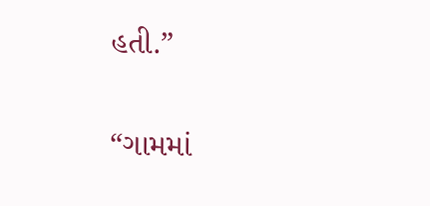હતી.”

“ગામમાં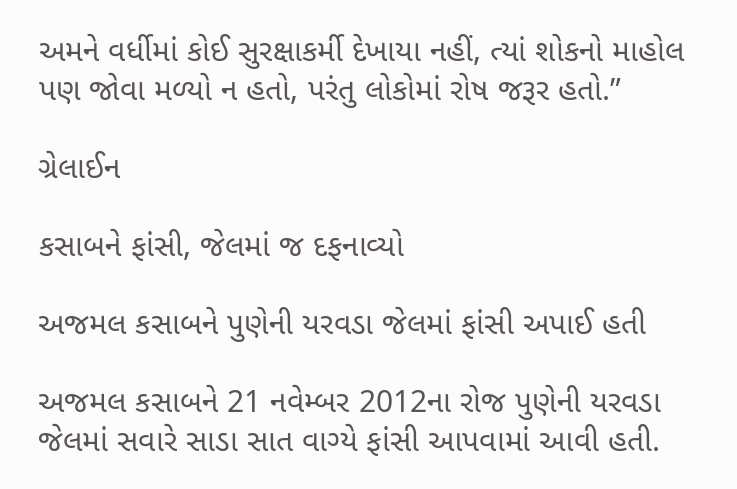અમને વર્ધીમાં કોઈ સુરક્ષાકર્મી દેખાયા નહીં, ત્યાં શોકનો માહોલ પણ જોવા મળ્યો ન હતો, પરંતુ લોકોમાં રોષ જરૂર હતો.”

ગ્રેલાઈન

કસાબને ફાંસી, જેલમાં જ દફનાવ્યો

અજમલ કસાબને પુણેની યરવડા જેલમાં ફાંસી અપાઈ હતી

અજમલ કસાબને 21 નવેમ્બર 2012ના રોજ પુણેની યરવડા જેલમાં સવારે સાડા સાત વાગ્યે ફાંસી આપવામાં આવી હતી.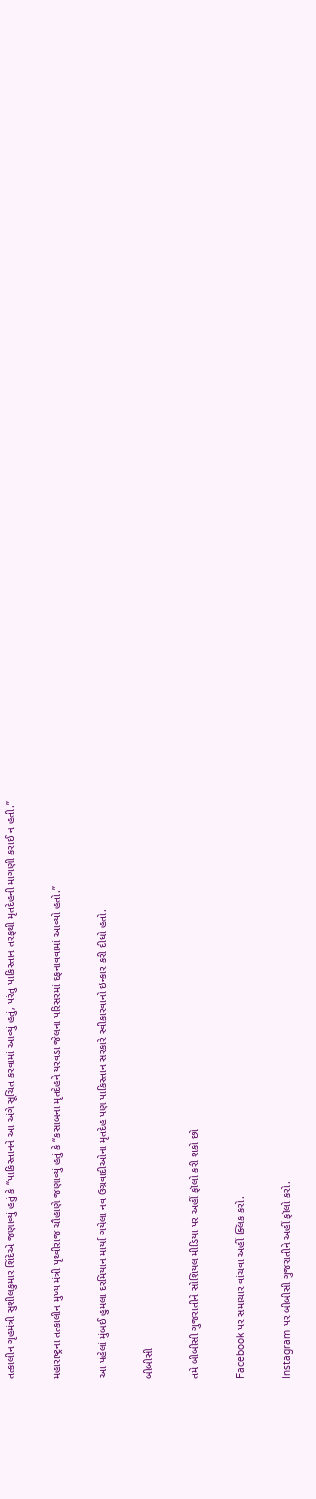તત્કાલીન ગૃહમંત્રી સુશીલકુમાર શિંદેએ જણાવ્યું હતું કે “પાકિસ્તાનને આ અંગે સૂચિત કરવામાં આવ્યું હતું, પરંતુ પાકિસ્તાન તરફથી મૃતદેહની માગણી કરાઈ ન હતી.”

મહારાષ્ટ્રના તત્કાલીન મુખ્ય મંત્રી પૃથ્વીરાજ ચૌહાણે જણાવ્યું હતું કે “કસાબના મૃતદેહને યરવડા જેલના પરિસરમાં દફનાવવામાં આવ્યો હતો.”

આ પહેલાં મુંબઈ હુમલા દરમિયાન માર્યા ગયેલા નવ ઉગ્રવાદીઓના મૃતદેહ પણ પાકિસ્તાન સરકારે સ્વીકારવાનો ઇન્કાર કરી દીધો હતો.

બીબીસી

તમે બીબીસી ગુજરાતીને સોશિયલ મીડિયા પર અહીં ફૉલો કરી શકો છો

Facebook પર સમાચાર વાંચવા અહીં ક્લિક કરો.

Instagram પર બીબીસી ગુજરાતીને અહીં ફૉલો કરો.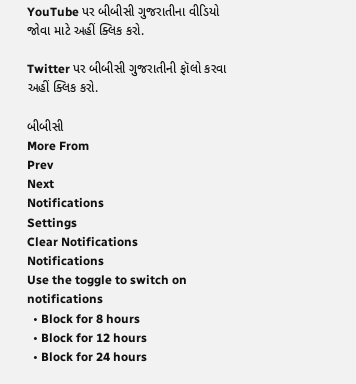YouTube પર બીબીસી ગુજરાતીના વીડિયો જોવા માટે અહીં ક્લિક કરો.

Twitter પર બીબીસી ગુજરાતીની ફૉલો કરવા અહીં ક્લિક કરો.

બીબીસી
More From
Prev
Next
Notifications
Settings
Clear Notifications
Notifications
Use the toggle to switch on notifications
  • Block for 8 hours
  • Block for 12 hours
  • Block for 24 hours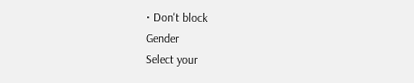• Don't block
Gender
Select your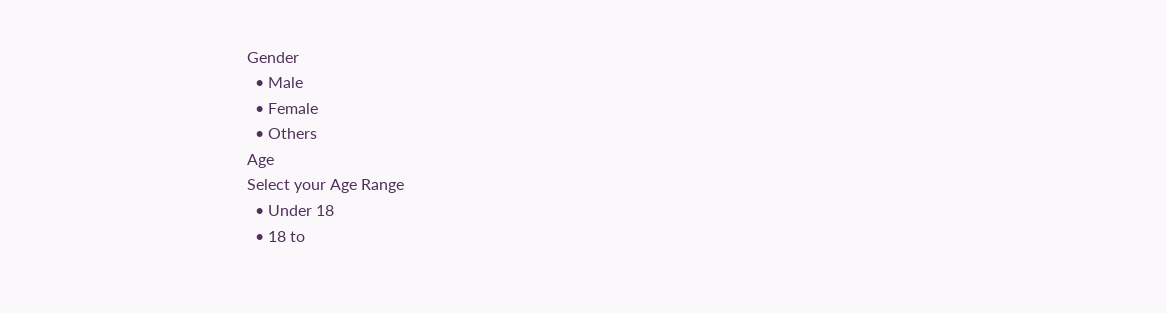Gender
  • Male
  • Female
  • Others
Age
Select your Age Range
  • Under 18
  • 18 to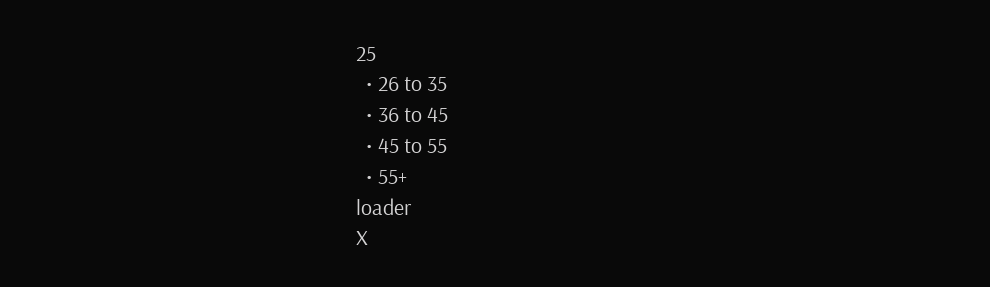25
  • 26 to 35
  • 36 to 45
  • 45 to 55
  • 55+
loader
X